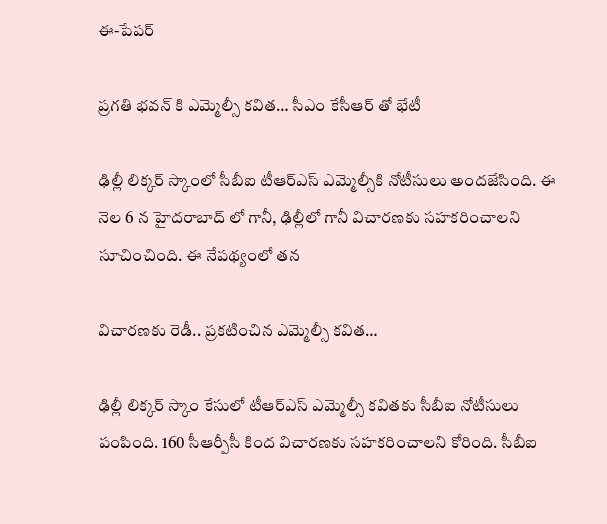ఈ-పేపర్‌

ప్రగతి భవన్ కి ఎమ్మెల్సీ కవిత… సీఎం కేసీఆర్ తో భేటీ

ఢిల్లీ లిక్కర్ స్కాంలో సీబీఐ టీఆర్ఎస్ ఎమ్మెల్సీకి నోటీసులు అందజేసింది. ఈ నెల 6 న హైదరాబాద్ లో గానీ, ఢిల్లీలో గానీ విచారణకు సహకరించాలని సూచించింది. ఈ నేపథ్యంలో తన

విచారణకు రెడీ.. ప్రకటించిన ఎమ్మెల్సీ కవిత…

ఢిల్లీ లిక్కర్ స్కాం కేసులో టీఆర్ఎస్ ఎమ్మెల్సీ కవితకు సీబీఐ నోటీసులు పంపింది. 160 సీఆర్పీసీ కింద విచారణకు సహకరించాలని కోరింది. సీబీఐ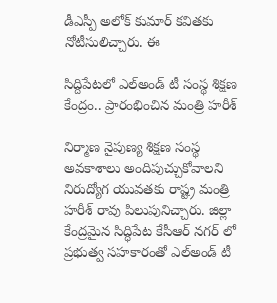డీఎస్పీ అలోక్ కుమార్ కవితకు నోటీసులిచ్చారు. ఈ

సిద్దిపేటలో ఎల్అండ్ టీ సంస్థ శిక్షణ కేంద్రం.. ప్రారంభించిన మంత్రి హరీశ్

నిర్మాణ నైపుణ్య శిక్షణ సంస్థ అవకాశాలు అందిపుచ్చుకోవాలని నిరుద్యోగ యువతకు రాష్ట్ర మంత్రి హరీశ్ రావు పిలుపునిచ్చారు. జిల్లా కేంద్రమైన సిద్ధిపేట కేసీఆర్ నగర్ లో ప్రభుత్వ సహకారంతో ఎల్అండ్ టీ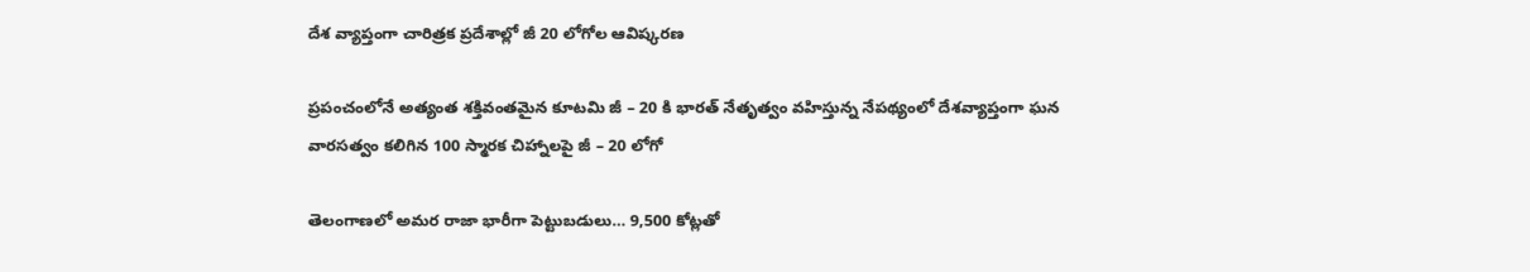దేశ వ్యాప్తంగా చారిత్రక ప్రదేశాల్లో జీ 20 లోగోల ఆవిష్కరణ

ప్రపంచంలోనే అత్యంత శక్తివంతమైన కూటమి జీ – 20 కి భారత్ నేతృత్వం వహిస్తున్న నేపథ్యంలో దేశవ్యాప్తంగా ఘన వారసత్వం కలిగిన 100 స్మారక చిహ్నాలపై జీ – 20 లోగో

తెలంగాణలో అమర రాజా భారీగా పెట్టుబడులు… 9,500 కోట్లతో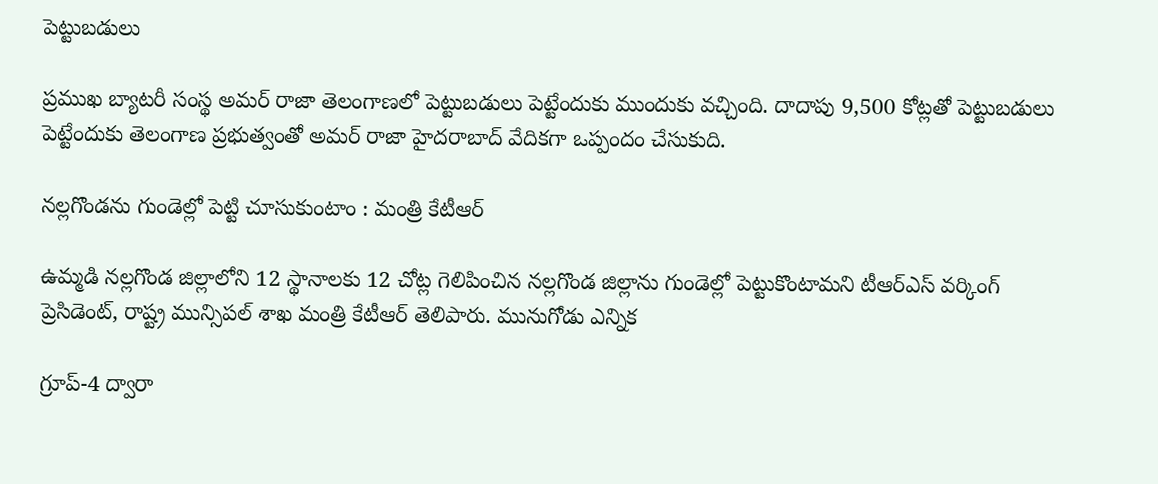పెట్టుబడులు

ప్రముఖ బ్యాటరీ సంస్థ అమర్ రాజా తెలంగాణలో పెట్టుబడులు పెట్టేందుకు ముందుకు వచ్చింది. దాదాపు 9,500 కోట్లతో పెట్టుబడులు పెట్టేందుకు తెలంగాణ ప్రభుత్వంతో అమర్ రాజా హైదరాబాద్ వేదికగా ఒప్పందం చేసుకుది.

నల్లగొండను గుండెల్లో పెట్టి చూసుకుంటాం : మంత్రి కేటీఆర్

ఉమ్మడి నల్లగొండ జిల్లాలోని 12 స్థానాలకు 12 చోట్ల గెలిపించిన నల్లగొండ జిల్లాను గుండెల్లో పెట్టుకొంటామని టీఆర్‌ఎస్‌ వర్కింగ్‌ ప్రెసిడెంట్‌, రాష్ట్ర మున్సిపల్‌ శాఖ మంత్రి కేటీఆర్‌ తెలిపారు. మునుగోడు ఎన్నిక

గ్రూప్‌-4 ద్వారా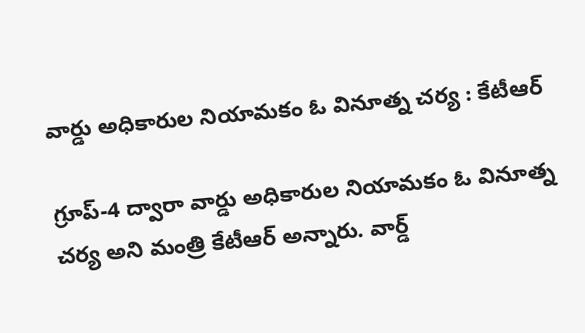వార్డు అధికారుల నియామకం ఓ వినూత్న చర్య : కేటీఆర్

గ్రూప్‌-4 ద్వారా వార్డు అధికారుల నియామకం ఓ వినూత్న చర్య అని మంత్రి కేటీఆర్‌ అన్నారు. వార్డ్‌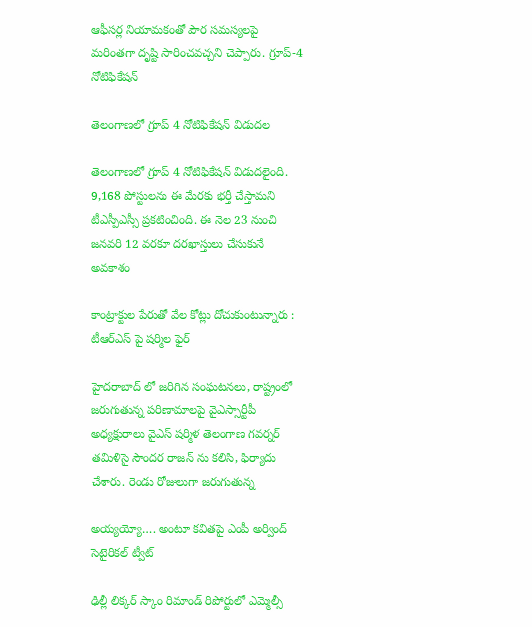ఆఫీసర్ల నియామకంతో పౌర సమస్యలపై మరింతగా దృష్టి సారించవచ్చని చెప్పారు. గ్రూప్‌-4 నోటిఫికేషన్‌

తెలంగాణలో గ్రూప్ 4 నోటిఫికేషన్ విడుదల

తెలంగాణలో గ్రూప్ 4 నోటిఫికేషన్ విడుదలైంది. 9,168 పోస్టులను ఈ మేరకు భర్తీ చేస్తామని టీఎస్పీఎస్సీ ప్రకటించింది. ఈ నెల 23 నుంచి జనవరి 12 వరకూ దరఖాస్తులు చేసుకునే అవకాశం

కాంట్రాక్టుల పేరుతో వేల కోట్లు దోచుకుంటున్నారు : టీఆర్ఎస్ పై షర్మిల ఫైర్

హైదరాబాద్ లో జరిగిన సంఘటనలు, రాష్ట్రంలో జరుగుతున్న పరిణామాలపై వైఎస్సార్టీపీ అధ్యక్షురాలు వైఎస్ షర్మిళ తెలంగాణ గవర్నర్ తమిళిసై సౌందర రాజన్ ను కలిసి, ఫిర్యాదు చేశారు. రెండు రోజులుగా జరుగుతున్న

అయ్యయ్యో…. అంటూ కవితపై ఎంపీ అర్వింద్ సెటైరికల్ ట్వీట్

ఢిల్లీ లిక్కర్ స్కాం రిమాండ్ రిపోర్టులో ఎమ్మెల్సీ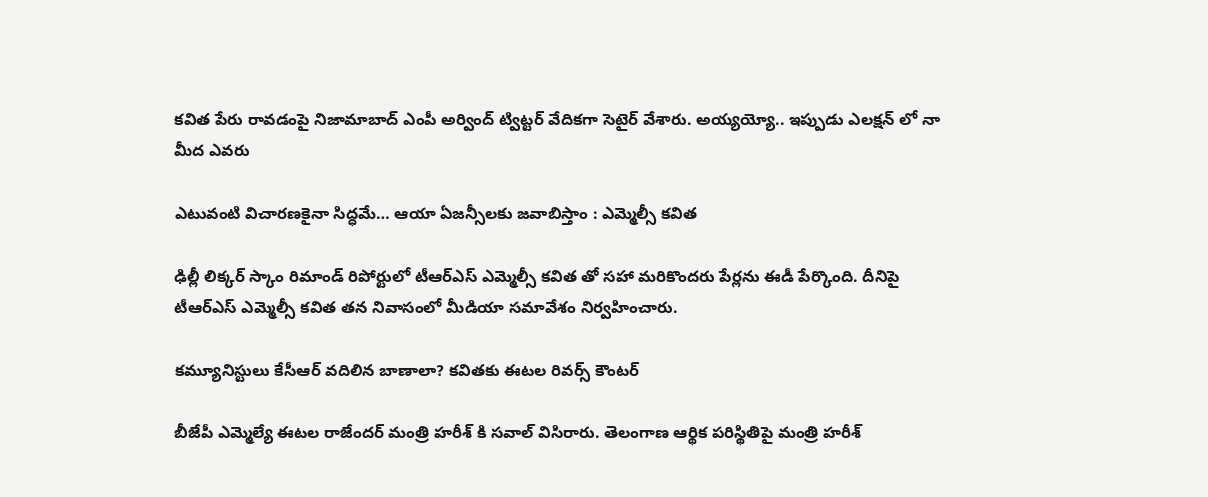కవిత పేరు రావడంపై నిజామాబాద్ ఎంపీ అర్వింద్ ట్విట్టర్ వేదికగా సెటైర్ వేశారు. అయ్యయ్యో.. ఇప్పుడు ఎలక్షన్ లో నా మీద ఎవరు

ఎటువంటి విచారణకైనా సిద్ధమే… ఆయా ఏజన్సీలకు జవాబిస్తాం : ఎమ్మెల్సీ కవిత

ఢిల్లీ లిక్కర్ స్కాం రిమాండ్ రిపోర్టులో టీఆర్ఎస్ ఎమ్మెల్సీ కవిత తో సహా మరికొందరు పేర్లను ఈడీ పేర్కొంది. దీనిపై టీఆర్ఎస్ ఎమ్మెల్సీ కవిత తన నివాసంలో మీడియా సమావేశం నిర్వహించారు.

కమ్యూనిస్టులు కేసీఆర్ వదిలిన బాణాలా? కవితకు ఈటల రివర్స్ కౌంటర్

బీజేపీ ఎమ్మెల్యే ఈటల రాజేందర్ మంత్రి హరీశ్ కి సవాల్ విసిరారు. తెలంగాణ ఆర్థిక పరిస్థితిపై మంత్రి హరీశ్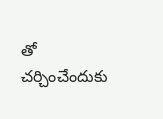తో చర్చించేందుకు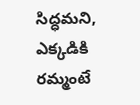సిద్ధమని, ఎక్కడికి రమ్మంటే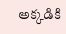అక్కడికి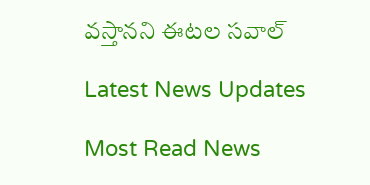వస్తానని ఈటల సవాల్

Latest News Updates

Most Read News